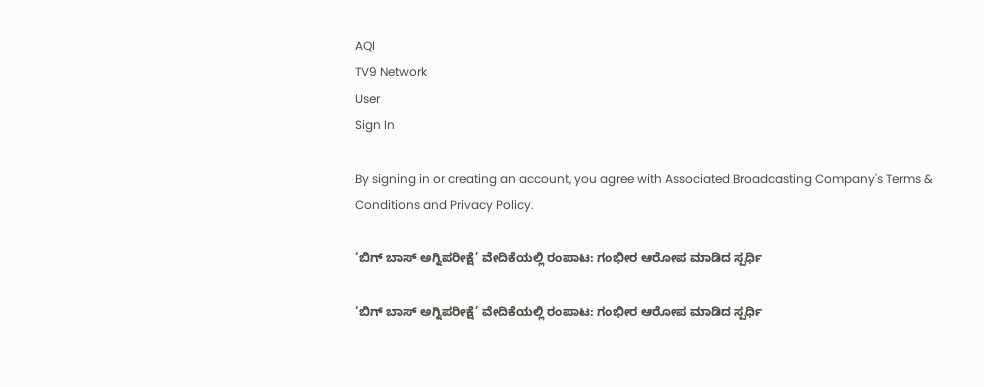AQI
TV9 Network
User
Sign In

By signing in or creating an account, you agree with Associated Broadcasting Company's Terms & Conditions and Privacy Policy.

‘ಬಿಗ್ ಬಾಸ್ ಅಗ್ನಿಪರೀಕ್ಷೆ’ ವೇದಿಕೆಯಲ್ಲಿ ರಂಪಾಟ: ಗಂಭೀರ ಆರೋಪ ಮಾಡಿದ ಸ್ಪರ್ಧಿ

‘ಬಿಗ್ ಬಾಸ್ ಅಗ್ನಿಪರೀಕ್ಷೆ’ ವೇದಿಕೆಯಲ್ಲಿ ರಂಪಾಟ: ಗಂಭೀರ ಆರೋಪ ಮಾಡಿದ ಸ್ಪರ್ಧಿ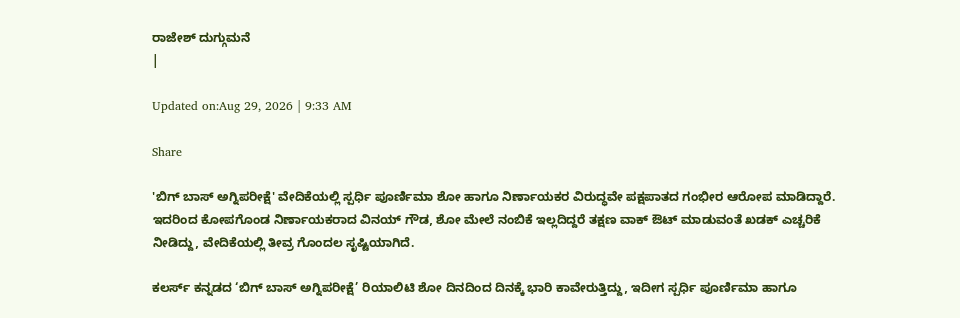ರಾಜೇಶ್ ದುಗ್ಗುಮನೆ
|

Updated on:Aug 29, 2026 | 9:33 AM

Share

'ಬಿಗ್ ಬಾಸ್ ಅಗ್ನಿಪರೀಕ್ಷೆ' ವೇದಿಕೆಯಲ್ಲಿ ಸ್ಪರ್ಧಿ ಪೂರ್ಣಿಮಾ ಶೋ ಹಾಗೂ ನಿರ್ಣಾಯಕರ ವಿರುದ್ಧವೇ ಪಕ್ಷಪಾತದ ಗಂಭೀರ ಆರೋಪ ಮಾಡಿದ್ದಾರೆ. ಇದರಿಂದ ಕೋಪಗೊಂಡ ನಿರ್ಣಾಯಕರಾದ ವಿನಯ್ ಗೌಡ, ಶೋ ಮೇಲೆ ನಂಬಿಕೆ ಇಲ್ಲದಿದ್ದರೆ ತಕ್ಷಣ ವಾಕ್ ಔಟ್ ಮಾಡುವಂತೆ ಖಡಕ್ ಎಚ್ಚರಿಕೆ ನೀಡಿದ್ದು, ವೇದಿಕೆಯಲ್ಲಿ ತೀವ್ರ ಗೊಂದಲ ಸೃಷ್ಟಿಯಾಗಿದೆ.

ಕಲರ್ಸ್ ಕನ್ನಡದ ‘ಬಿಗ್ ಬಾಸ್ ಅಗ್ನಿಪರೀಕ್ಷೆ’ ರಿಯಾಲಿಟಿ ಶೋ ದಿನದಿಂದ ದಿನಕ್ಕೆ ಭಾರಿ ಕಾವೇರುತ್ತಿದ್ದು, ಇದೀಗ ಸ್ಪರ್ಧಿ ಪೂರ್ಣಿಮಾ ಹಾಗೂ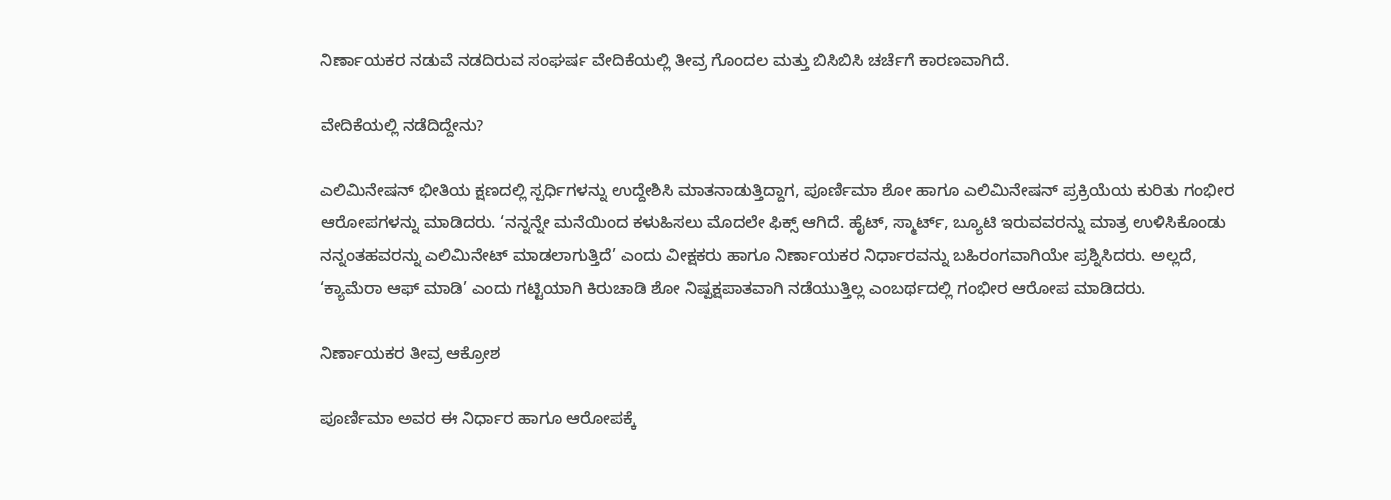ನಿರ್ಣಾಯಕರ ನಡುವೆ ನಡದಿರುವ ಸಂಘರ್ಷ ವೇದಿಕೆಯಲ್ಲಿ ತೀವ್ರ ಗೊಂದಲ ಮತ್ತು ಬಿಸಿಬಿಸಿ ಚರ್ಚೆಗೆ ಕಾರಣವಾಗಿದೆ.

ವೇದಿಕೆಯಲ್ಲಿ ನಡೆದಿದ್ದೇನು?

ಎಲಿಮಿನೇಷನ್ ಭೀತಿಯ ಕ್ಷಣದಲ್ಲಿ ಸ್ಪರ್ಧಿಗಳನ್ನು ಉದ್ದೇಶಿಸಿ ಮಾತನಾಡುತ್ತಿದ್ದಾಗ, ಪೂರ್ಣಿಮಾ ಶೋ ಹಾಗೂ ಎಲಿಮಿನೇಷನ್ ಪ್ರಕ್ರಿಯೆಯ ಕುರಿತು ಗಂಭೀರ ಆರೋಪಗಳನ್ನು ಮಾಡಿದರು. ‘ನನ್ನನ್ನೇ ಮನೆಯಿಂದ ಕಳುಹಿಸಲು ಮೊದಲೇ ಫಿಕ್ಸ್ ಆಗಿದೆ. ಹೈಟ್, ಸ್ಮಾರ್ಟ್, ಬ್ಯೂಟಿ ಇರುವವರನ್ನು ಮಾತ್ರ ಉಳಿಸಿಕೊಂಡು ನನ್ನಂತಹವರನ್ನು ಎಲಿಮಿನೇಟ್ ಮಾಡಲಾಗುತ್ತಿದೆ’ ಎಂದು ವೀಕ್ಷಕರು ಹಾಗೂ ನಿರ್ಣಾಯಕರ ನಿರ್ಧಾರವನ್ನು ಬಹಿರಂಗವಾಗಿಯೇ ಪ್ರಶ್ನಿಸಿದರು. ಅಲ್ಲದೆ, ‘ಕ್ಯಾಮೆರಾ ಆಫ್ ಮಾಡಿ’ ಎಂದು ಗಟ್ಟಿಯಾಗಿ ಕಿರುಚಾಡಿ ಶೋ ನಿಷ್ಪಕ್ಷಪಾತವಾಗಿ ನಡೆಯುತ್ತಿಲ್ಲ ಎಂಬರ್ಥದಲ್ಲಿ ಗಂಭೀರ ಆರೋಪ ಮಾಡಿದರು.

ನಿರ್ಣಾಯಕರ ತೀವ್ರ ಆಕ್ರೋಶ

ಪೂರ್ಣಿಮಾ ಅವರ ಈ ನಿರ್ಧಾರ ಹಾಗೂ ಆರೋಪಕ್ಕೆ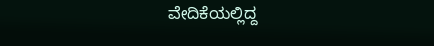ವೇದಿಕೆಯಲ್ಲಿದ್ದ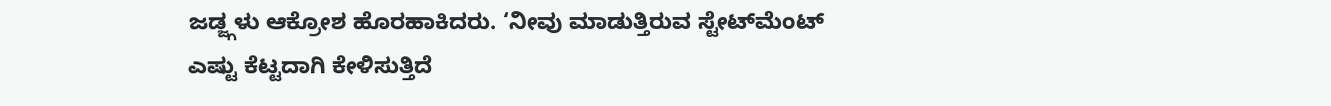ಜಡ್ಜ್ಗಳು ಆಕ್ರೋಶ ಹೊರಹಾಕಿದರು. ‘ನೀವು ಮಾಡುತ್ತಿರುವ ಸ್ಟೇಟ್‌ಮೆಂಟ್ ಎಷ್ಟು ಕೆಟ್ಟದಾಗಿ ಕೇಳಿಸುತ್ತಿದೆ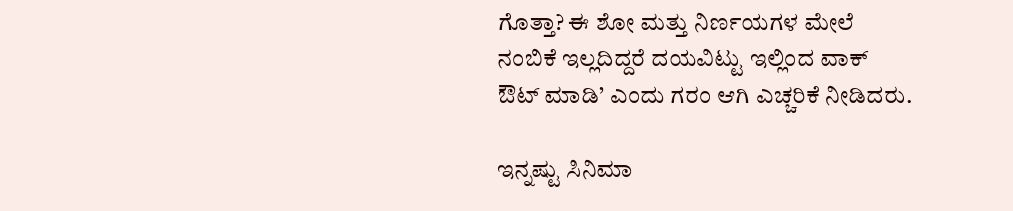ಗೊತ್ತಾ? ಈ ಶೋ ಮತ್ತು ನಿರ್ಣಯಗಳ ಮೇಲೆ ನಂಬಿಕೆ ಇಲ್ಲದಿದ್ದರೆ ದಯವಿಟ್ಟು ಇಲ್ಲಿಂದ ವಾಕ್ ಔಟ್ ಮಾಡಿ’ ಎಂದು ಗರಂ ಆಗಿ ಎಚ್ಚರಿಕೆ ನೀಡಿದರು.

ಇನ್ನಷ್ಟು ಸಿನಿಮಾ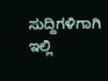ಸುದ್ದಿಗಳಿಗಾಗಿ ಇಲ್ಲಿ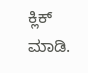ಕ್ಲಿಕ್ ಮಾಡಿ.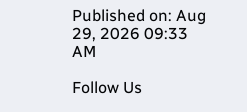Published on: Aug 29, 2026 09:33 AM

Follow Us